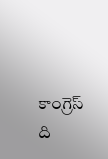కాంగ్రెస్ ది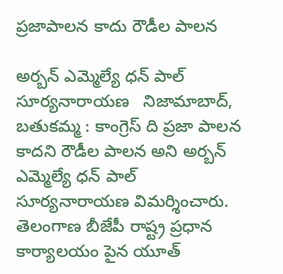ప్రజాపాలన కాదు రౌడీల పాలన

అర్బన్ ఎమ్మెల్యే ధన్ పాల్ సూర్యనారాయణ   నిజామాబాద్, బతుకమ్మ : కాంగ్రెస్ ది ప్రజా పాలన కాదని రౌడీల పాలన అని అర్బన్ ఎమ్మెల్యే ధన్ పాల్ సూర్యనారాయణ విమర్శించారు. తెలంగాణ బీజేపీ రాష్ట్ర ప్రధాన కార్యాలయం పైన యూత్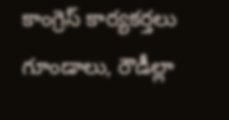కాంగ్రెస్ కార్యకర్తలు గూండాలు, రౌడీల్లా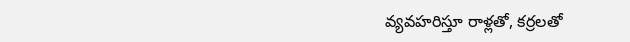వ్యవహరిస్తూ రాళ్లతో, కర్రలతో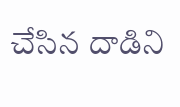చేసిన దాడిని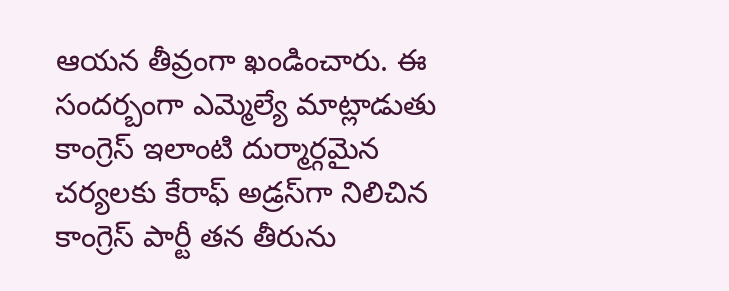ఆయన తీవ్రంగా ఖండించారు. ఈ సందర్బంగా ఎమ్మెల్యే మాట్లాడుతు కాంగ్రెస్ ఇలాంటి దుర్మార్గమైన చర్యలకు కేరాఫ్ అడ్రస్‌గా నిలిచిన కాంగ్రెస్ పార్టీ తన తీరును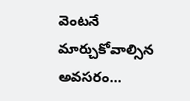వెంటనే మార్చుకోవాల్సిన అవసరం...